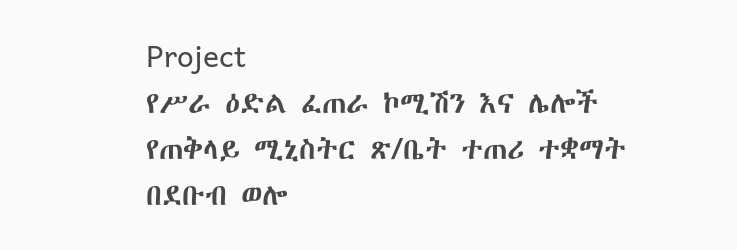Project
የሥራ ዕድል ፈጠራ ኮሚሽን እና ሌሎች የጠቅላይ ሚኒስትር ጽ/ቤት ተጠሪ ተቋማት በደቡብ ወሎ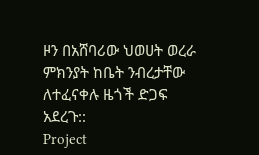ዞን በአሸባሪው ህወሀት ወረራ ምክንያት ከቤት ንብረታቸው ለተፈናቀሉ ዜጎች ድጋፍ አደረጉ::
Project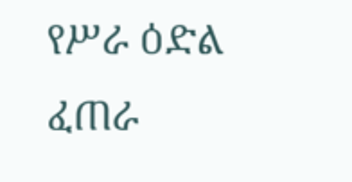የሥራ ዕድል ፈጠራ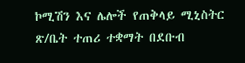ኮሚሽን እና ሌሎች የጠቅላይ ሚኒስትር ጽ/ቤት ተጠሪ ተቋማት በደቡብ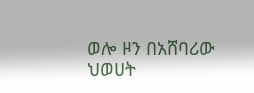ወሎ ዞን በአሸባሪው ህወሀት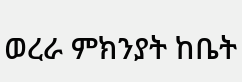ወረራ ምክንያት ከቤት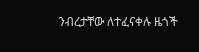ንብረታቸው ለተፈናቀሉ ዜጎች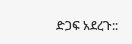ድጋፍ አደረጉ::